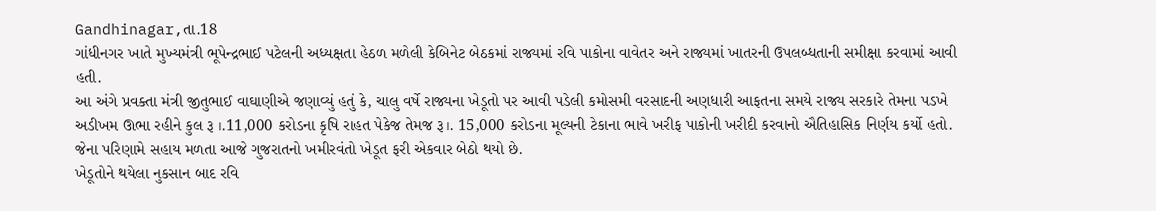Gandhinagar,તા.18
ગાંધીનગર ખાતે મુખ્યમંત્રી ભૂપેન્દ્રભાઈ પટેલની અધ્યક્ષતા હેઠળ મળેલી કેબિનેટ બેઠકમાં રાજ્યમાં રવિ પાકોના વાવેતર અને રાજ્યમાં ખાતરની ઉપલબ્ધતાની સમીક્ષા કરવામાં આવી હતી.
આ અંગે પ્રવક્તા મંત્રી જીતુભાઈ વાઘાણીએ જણાવ્યું હતું કે, ચાલુ વર્ષે રાજ્યના ખેડૂતો પર આવી પડેલી કમોસમી વરસાદની અણધારી આફતના સમયે રાજ્ય સરકારે તેમના પડખે અડીખમ ઊભા રહીને કુલ રૂ ।.11,000 કરોડના કૃષિ રાહત પેકેજ તેમજ રૂ।. 15,000 કરોડના મૂલ્યની ટેકાના ભાવે ખરીફ પાકોની ખરીદી કરવાનો ઐતિહાસિક નિર્ણય કર્યો હતો. જેના પરિણામે સહાય મળતા આજે ગુજરાતનો ખમીરવંતો ખેડૂત ફરી એકવાર બેઠો થયો છે.
ખેડૂતોને થયેલા નુકસાન બાદ રવિ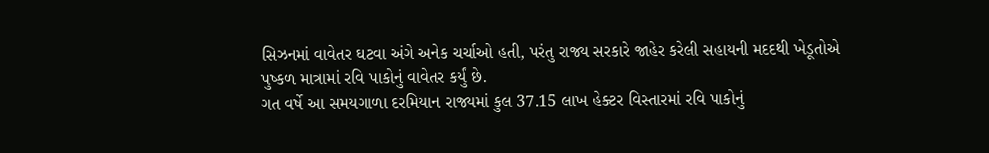સિઝનમાં વાવેતર ઘટવા અંગે અનેક ચર્ચાઓ હતી, પરંતુ રાજ્ય સરકારે જાહેર કરેલી સહાયની મદદથી ખેડૂતોએ પુષ્કળ માત્રામાં રવિ પાકોનું વાવેતર કર્યું છે.
ગત વર્ષે આ સમયગાળા દરમિયાન રાજ્યમાં કુલ 37.15 લાખ હેક્ટર વિસ્તારમાં રવિ પાકોનું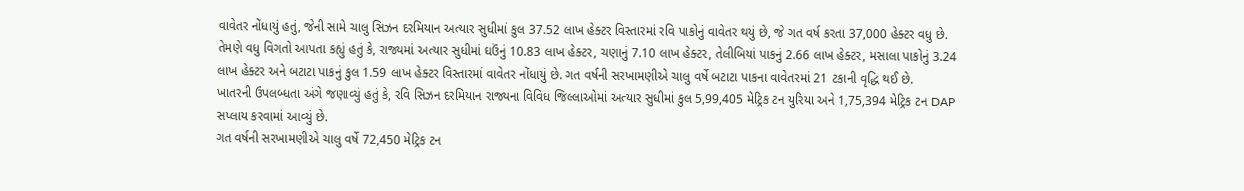વાવેતર નોંધાયું હતું, જેની સામે ચાલુ સિઝન દરમિયાન અત્યાર સુધીમાં કુલ 37.52 લાખ હેક્ટર વિસ્તારમાં રવિ પાકોનું વાવેતર થયું છે, જે ગત વર્ષ કરતા 37,000 હેક્ટર વધુ છે.
તેમણે વધુ વિગતો આપતા કહ્યું હતું કે, રાજ્યમાં અત્યાર સુધીમાં ઘઉંનું 10.83 લાખ હેક્ટર, ચણાનું 7.10 લાખ હેક્ટર, તેલીબિયાં પાકનું 2.66 લાખ હેક્ટર, મસાલા પાકોનું 3.24 લાખ હેક્ટર અને બટાટા પાકનું કુલ 1.59 લાખ હેક્ટર વિસ્તારમાં વાવેતર નોંધાયું છે. ગત વર્ષની સરખામણીએ ચાલુ વર્ષે બટાટા પાકના વાવેતરમાં 21 ટકાની વૃદ્ધિ થઈ છે.
ખાતરની ઉપલબ્ધતા અંગે જણાવ્યું હતું કે, રવિ સિઝન દરમિયાન રાજ્યના વિવિધ જિલ્લાઓમાં અત્યાર સુધીમાં કુલ 5,99,405 મેટ્રિક ટન યુરિયા અને 1,75,394 મેટ્રિક ટન DAP સપ્લાય કરવામાં આવ્યું છે.
ગત વર્ષની સરખામણીએ ચાલુ વર્ષે 72,450 મેટ્રિક ટન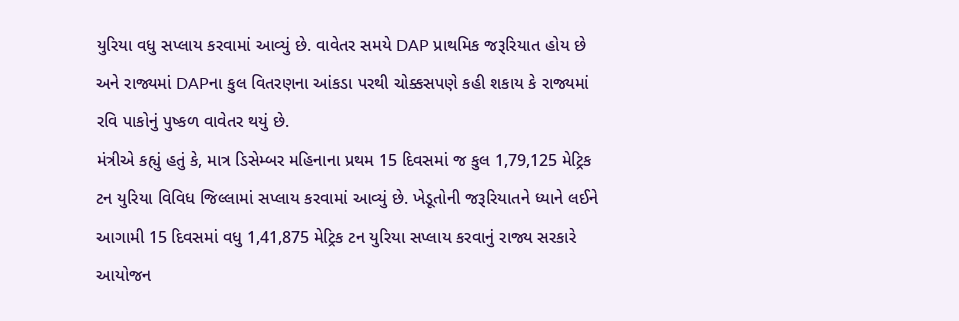યુરિયા વધુ સપ્લાય કરવામાં આવ્યું છે. વાવેતર સમયે DAP પ્રાથમિક જરૂરિયાત હોય છે અને રાજ્યમાં DAPના કુલ વિતરણના આંકડા પરથી ચોક્કસપણે કહી શકાય કે રાજ્યમાં રવિ પાકોનું પુષ્કળ વાવેતર થયું છે.
મંત્રીએ કહ્યું હતું કે, માત્ર ડિસેમ્બર મહિનાના પ્રથમ 15 દિવસમાં જ કુલ 1,79,125 મેટ્રિક ટન યુરિયા વિવિધ જિલ્લામાં સપ્લાય કરવામાં આવ્યું છે. ખેડૂતોની જરૂરિયાતને ધ્યાને લઈને આગામી 15 દિવસમાં વધુ 1,41,875 મેટ્રિક ટન યુરિયા સપ્લાય કરવાનું રાજ્ય સરકારે આયોજન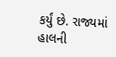કર્યું છે. રાજ્યમાં હાલની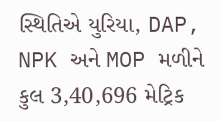સ્થિતિએ યુરિયા, DAP, NPK અને MOP મળીને કુલ 3,40,696 મેટ્રિક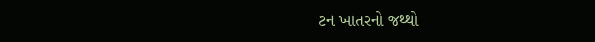ટન ખાતરનો જથ્થો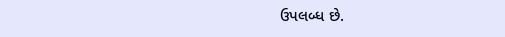ઉપલબ્ધ છે.